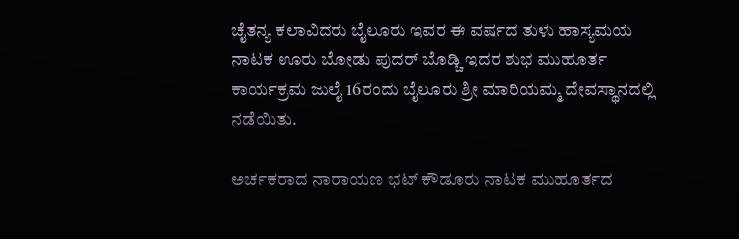ಚೈತನ್ಯ ಕಲಾವಿದರು ಬೈಲೂರು ಇವರ ಈ ವರ್ಷದ ತುಳು ಹಾಸ್ಯಮಯ ನಾಟಕ ಊರು ಬೋಡು ಪುದರ್ ಬೊಡ್ಚಿ ಇದರ ಶುಭ ಮುಹೂರ್ತ ಕಾರ್ಯಕ್ರಮ ಜುಲೈ 16ರಂದು ಬೈಲೂರು ಶ್ರೀ ಮಾರಿಯಮ್ಮ ದೇವಸ್ಥಾನದಲ್ಲಿ ನಡೆಯಿತು.

ಅರ್ಚಕರಾದ ನಾರಾಯಣ ಭಟ್ ಕೌಡೂರು ನಾಟಕ ಮುಹೂರ್ತದ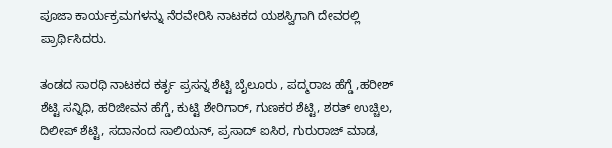ಪೂಜಾ ಕಾರ್ಯಕ್ರಮಗಳನ್ನು ನೆರವೇರಿಸಿ ನಾಟಕದ ಯಶಸ್ವಿಗಾಗಿ ದೇವರಲ್ಲಿ ಪ್ರಾರ್ಥಿಸಿದರು.

ತಂಡದ ಸಾರಥಿ ನಾಟಕದ ಕರ್ತೃ ಪ್ರಸನ್ನ ಶೆಟ್ಟಿ ಬೈಲೂರು , ಪದ್ಮರಾಜ ಹೆಗ್ಡೆ ,ಹರೀಶ್ ಶೆಟ್ಟಿ ಸನ್ನಿಧಿ, ಹರಿಜೀವನ ಹೆಗ್ಡೆ, ಕುಟ್ಟಿ ಶೇರಿಗಾರ್, ಗುಣಕರ ಶೆಟ್ಟಿ, ಶರತ್ ಉಚ್ಚಿಲ, ದಿಲೀಪ್ ಶೆಟ್ಟಿ, ಸದಾನಂದ ಸಾಲಿಯನ್, ಪ್ರಸಾದ್ ಐಸಿರ, ಗುರುರಾಜ್ ಮಾಡ,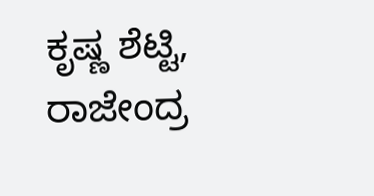ಕೃಷ್ಣ ಶೆಟ್ಟಿ, ರಾಜೇಂದ್ರ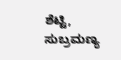ಶೆಟ್ಟಿ, ಸುಬ್ರಮಣ್ಯ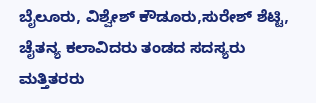ಬೈಲೂರು, ವಿಶ್ವೇಶ್ ಕೌಡೂರು,ಸುರೇಶ್ ಶೆಟ್ಟಿ, ಚೈತನ್ಯ ಕಲಾವಿದರು ತಂಡದ ಸದಸ್ಯರು ಮತ್ತಿತರರು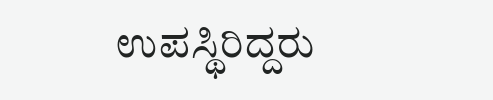ಉಪಸ್ಥಿರಿದ್ದರು